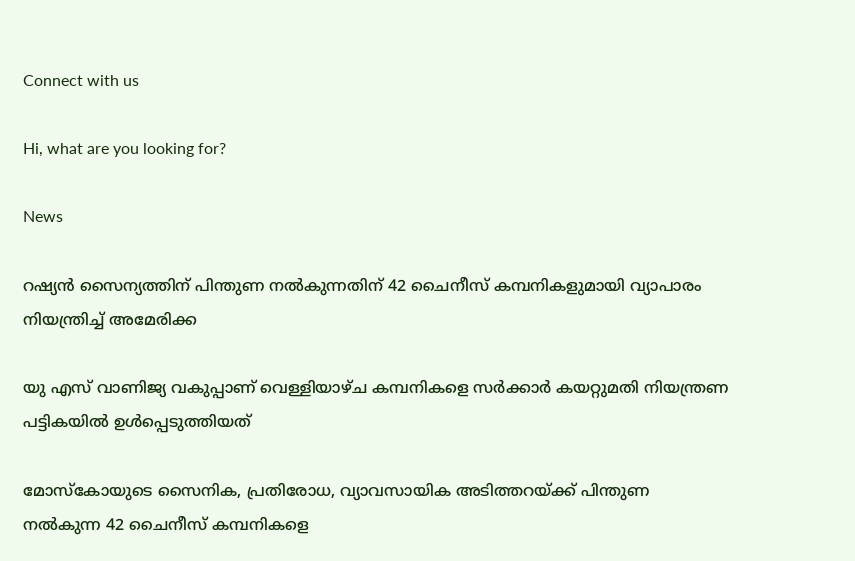Connect with us

Hi, what are you looking for?

News

റഷ്യന്‍ സൈന്യത്തിന് പിന്തുണ നല്‍കുന്നതിന് 42 ചൈനീസ് കമ്പനികളുമായി വ്യാപാരം നിയന്ത്രിച്ച് അമേരിക്ക

യു എസ് വാണിജ്യ വകുപ്പാണ് വെള്ളിയാഴ്ച കമ്പനികളെ സര്‍ക്കാര്‍ കയറ്റുമതി നിയന്ത്രണ പട്ടികയില്‍ ഉള്‍പ്പെടുത്തിയത്

മോസ്‌കോയുടെ സൈനിക, പ്രതിരോധ, വ്യാവസായിക അടിത്തറയ്ക്ക് പിന്തുണ നല്‍കുന്ന 42 ചൈനീസ് കമ്പനികളെ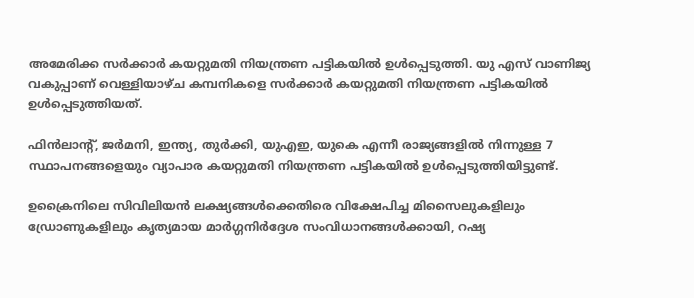അമേരിക്ക സര്‍ക്കാര്‍ കയറ്റുമതി നിയന്ത്രണ പട്ടികയില്‍ ഉള്‍പ്പെടുത്തി. യു എസ് വാണിജ്യ വകുപ്പാണ് വെള്ളിയാഴ്ച കമ്പനികളെ സര്‍ക്കാര്‍ കയറ്റുമതി നിയന്ത്രണ പട്ടികയില്‍ ഉള്‍പ്പെടുത്തിയത്.

ഫിന്‍ലാന്റ്, ജര്‍മനി, ഇന്ത്യ, തുര്‍ക്കി, യുഎഇ, യുകെ എന്നീ രാജ്യങ്ങളില്‍ നിന്നുള്ള 7 സ്ഥാപനങ്ങളെയും വ്യാപാര കയറ്റുമതി നിയന്ത്രണ പട്ടികയില്‍ ഉള്‍പ്പെടുത്തിയിട്ടുണ്ട്.

ഉക്രൈനിലെ സിവിലിയന്‍ ലക്ഷ്യങ്ങള്‍ക്കെതിരെ വിക്ഷേപിച്ച മിസൈലുകളിലും ഡ്രോണുകളിലും കൃത്യമായ മാര്‍ഗ്ഗനിര്‍ദ്ദേശ സംവിധാനങ്ങള്‍ക്കായി, റഷ്യ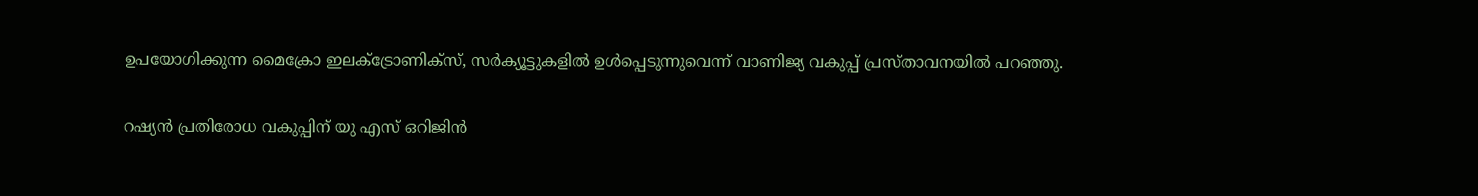ഉപയോഗിക്കുന്ന മൈക്രോ ഇലക്ട്രോണിക്സ്, സര്‍ക്യൂട്ടുകളില്‍ ഉള്‍പ്പെടുന്നുവെന്ന് വാണിജ്യ വകുപ്പ് പ്രസ്താവനയില്‍ പറഞ്ഞു.

റഷ്യന്‍ പ്രതിരോധ വകുപ്പിന് യു എസ് ഒറിജിന്‍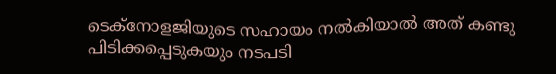ടെക്നോളജിയുടെ സഹായം നല്‍കിയാല്‍ അത് കണ്ടു പിടിക്കപ്പെടുകയും നടപടി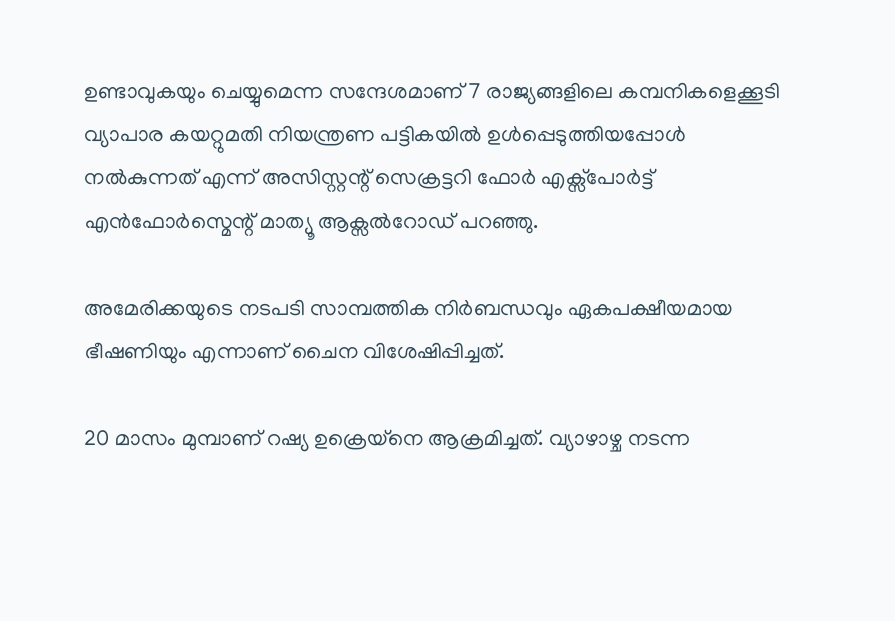ഉണ്ടാവുകയും ചെയ്യുമെന്ന സന്ദേശമാണ് 7 രാജ്യങ്ങളിലെ കമ്പനികളെക്കൂടി വ്യാപാര കയറ്റുമതി നിയന്ത്രണ പട്ടികയില്‍ ഉള്‍പ്പെടുത്തിയപ്പോള്‍ നല്‍കുന്നത് എന്ന് അസിസ്റ്റന്റ് സെക്രട്ടറി ഫോര്‍ എക്സ്പോര്‍ട്ട് എന്‍ഫോര്‍സ്മെന്റ് മാത്യൂ ആക്സല്‍റോഡ് പറഞ്ഞു.

അമേരിക്കയുടെ നടപടി സാമ്പത്തിക നിര്‍ബന്ധവും ഏകപക്ഷീയമായ ഭീഷണിയും എന്നാണ് ചൈന വിശേഷിപ്പിച്ചത്.

20 മാസം മുമ്പാണ് റഷ്യ ഉക്രെയ്നെ ആക്രമിച്ചത്. വ്യാഴാഴ്ച നടന്ന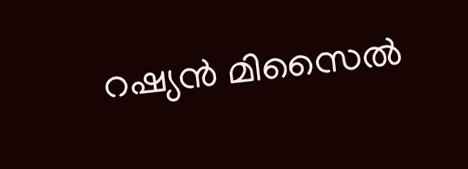റഷ്യന്‍ മിസൈല്‍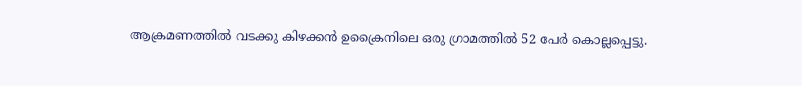ആക്രമണത്തില്‍ വടക്കു കിഴക്കന്‍ ഉക്രൈനിലെ ഒരു ഗ്രാമത്തില്‍ 52 പേര്‍ കൊല്ലപ്പെട്ടു.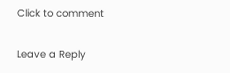Click to comment

Leave a Reply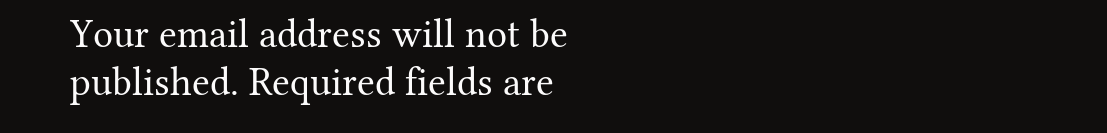Your email address will not be published. Required fields are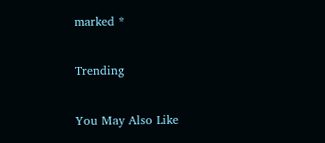marked *

Trending

You May Also Like